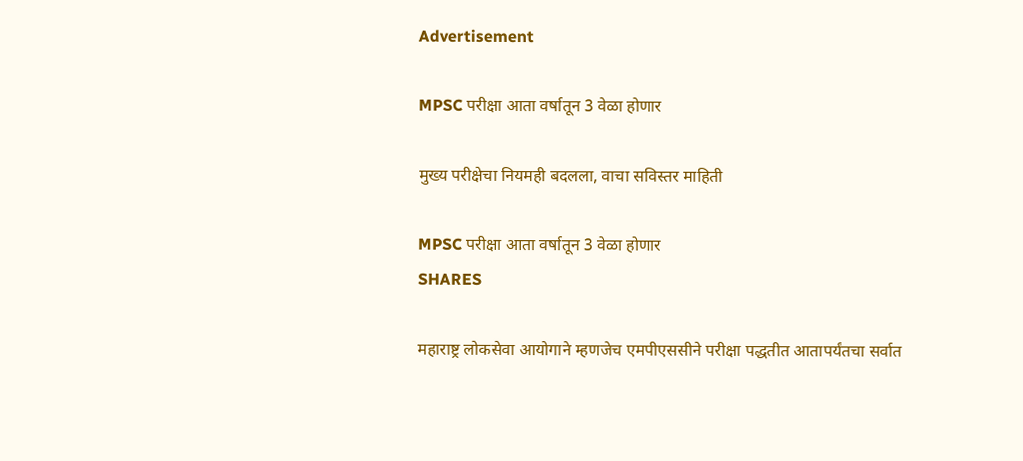Advertisement

MPSC परीक्षा आता वर्षातून 3 वेळा होणार

मुख्य परीक्षेचा नियमही बदलला, वाचा सविस्तर माहिती

MPSC परीक्षा आता वर्षातून 3 वेळा होणार
SHARES

महाराष्ट्र लोकसेवा आयोगाने म्हणजेच एमपीएससीने परीक्षा पद्धतीत आतापर्यंतचा सर्वात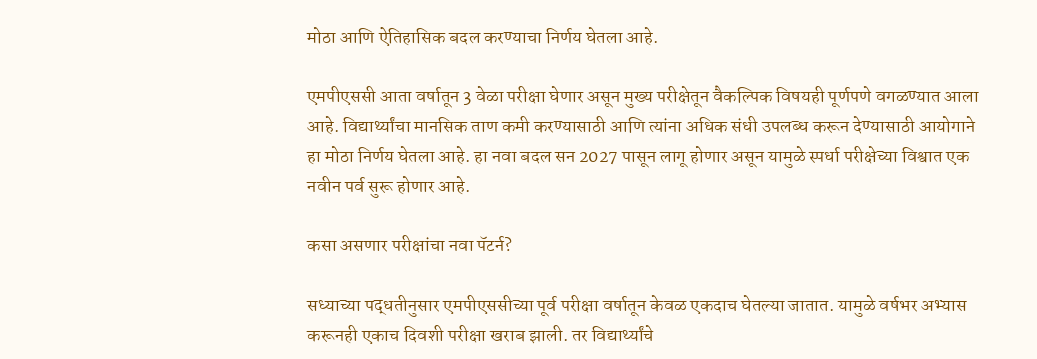मोठा आणि ऐतिहासिक बदल करण्याचा निर्णय घेतला आहे.

एमपीएससी आता वर्षातून 3 वेळा परीक्षा घेणार असून मुख्य परीक्षेतून वैकल्पिक विषयही पूर्णपणे वगळण्यात आला आहे. विद्यार्थ्यांचा मानसिक ताण कमी करण्यासाठी आणि त्यांना अधिक संधी उपलब्ध करून देण्यासाठी आयोगाने हा मोठा निर्णय घेतला आहे. हा नवा बदल सन 2027 पासून लागू होणार असून यामुळे स्पर्धा परीक्षेच्या विश्वात एक नवीन पर्व सुरू होणार आहे.

कसा असणार परीक्षांचा नवा पॅटर्न?

सध्याच्या पद्धतीनुसार एमपीएससीच्या पूर्व परीक्षा वर्षातून केवळ एकदाच घेतल्या जातात. यामुळे वर्षभर अभ्यास करूनही एकाच दिवशी परीक्षा खराब झाली. तर विद्यार्थ्यांचे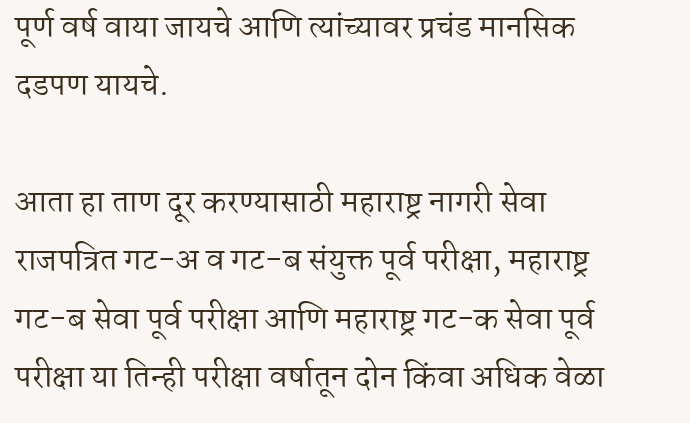पूर्ण वर्ष वाया जायचे आणि त्यांच्यावर प्रचंड मानसिक दडपण यायचे.

आता हा ताण दूर करण्यासाठी महाराष्ट्र नागरी सेवा राजपत्रित गट-अ व गट-ब संयुक्त पूर्व परीक्षा, महाराष्ट्र गट-ब सेवा पूर्व परीक्षा आणि महाराष्ट्र गट-क सेवा पूर्व परीक्षा या तिन्ही परीक्षा वर्षातून दोन किंवा अधिक वेळा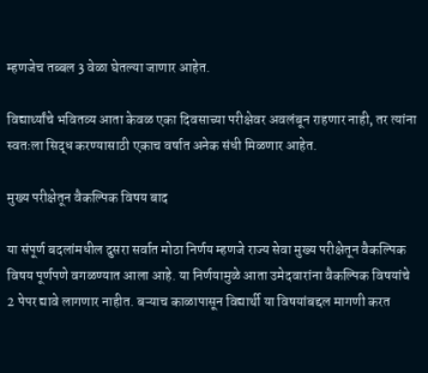म्हणजेच तब्बल 3 वेळा घेतल्या जाणार आहेत.

विद्यार्थ्यांचे भवितव्य आता केवळ एका दिवसाच्या परीक्षेवर अवलंबून राहणार नाही, तर त्यांना स्वतःला सिद्ध करण्यासाठी एकाच वर्षात अनेक संधी मिळणार आहेत.

मुख्य परीक्षेतून वैकल्पिक विषय बाद

या संपूर्ण बदलांमधील दुसरा सर्वात मोठा निर्णय म्हणजे राज्य सेवा मुख्य परीक्षेतून वैकल्पिक विषय पूर्णपणे वगळण्यात आला आहे. या निर्णयामुळे आता उमेदवारांना वैकल्पिक विषयांचे 2 पेपर द्यावे लागणार नाहीत. बऱ्याच काळापासून विद्यार्थी या विषयांबद्दल मागणी करत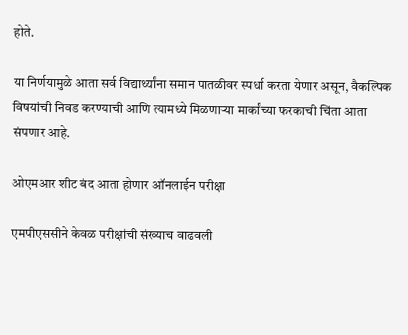होते.

या निर्णयामुळे आता सर्व विद्यार्थ्यांना समान पातळीवर स्पर्धा करता येणार असून, वैकल्पिक विषयांची निवड करण्याची आणि त्यामध्ये मिळणाऱ्या मार्कांच्या फरकाची चिंता आता संपणार आहे.

ओएमआर शीट बंद आता होणार ऑनलाईन परीक्षा

एमपीएससीने केवळ परीक्षांची संख्याच वाढवली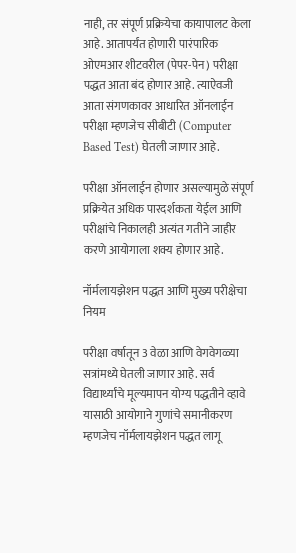नाही, तर संपूर्ण प्रक्रियेचा कायापालट केला आहे. आतापर्यंत होणारी पारंपारिक ओएमआर शीटवरील (पेपर-पेन) परीक्षा पद्धत आता बंद होणार आहे. त्याऐवजी आता संगणकावर आधारित ऑनलाईन परीक्षा म्हणजेच सीबीटी (Computer Based Test) घेतली जाणार आहे.

परीक्षा ऑनलाईन होणार असल्यामुळे संपूर्ण प्रक्रियेत अधिक पारदर्शकता येईल आणि परीक्षांचे निकालही अत्यंत गतीने जाहीर करणे आयोगाला शक्य होणार आहे.

नॉर्मलायझेशन पद्धत आणि मुख्य परीक्षेचा नियम

परीक्षा वर्षातून 3 वेळा आणि वेगवेगळ्या सत्रांमध्ये घेतली जाणार आहे. सर्व विद्यार्थ्यांचे मूल्यमापन योग्य पद्धतीने व्हावे यासाठी आयोगाने गुणांचे समानीकरण म्हणजेच नॉर्मलायझेशन पद्धत लागू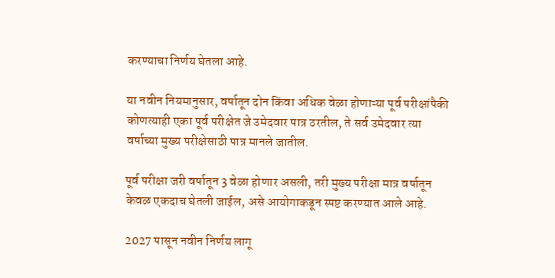करण्याचा निर्णय घेतला आहे.

या नवीन नियमानुसार, वर्षातून दोन किंवा अधिक वेळा होणाऱ्या पूर्व परीक्षांपैकी कोणत्याही एका पूर्व परीक्षेत जे उमेदवार पात्र ठरतील, ते सर्व उमेदवार त्या वर्षाच्या मुख्य परीक्षेसाठी पात्र मानले जातील.

पूर्व परीक्षा जरी वर्षातून 3 वेळा होणार असली, तरी मुख्य परीक्षा मात्र वर्षातून केवळ एकदाच घेतली जाईल, असे आयोगाकडून स्पष्ट करण्यात आले आहे.

2027 पासून नवीन निर्णय लागू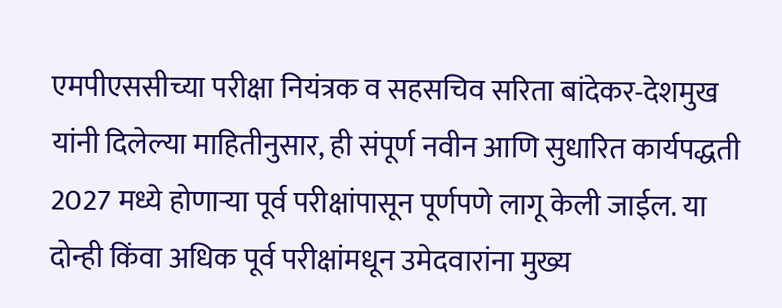एमपीएससीच्या परीक्षा नियंत्रक व सहसचिव सरिता बांदेकर-देशमुख यांनी दिलेल्या माहितीनुसार, ही संपूर्ण नवीन आणि सुधारित कार्यपद्धती  2027 मध्ये होणाऱ्या पूर्व परीक्षांपासून पूर्णपणे लागू केली जाईल. या दोन्ही किंवा अधिक पूर्व परीक्षांमधून उमेदवारांना मुख्य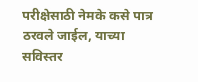परीक्षेसाठी नेमके कसे पात्र ठरवले जाईल, याच्या सविस्तर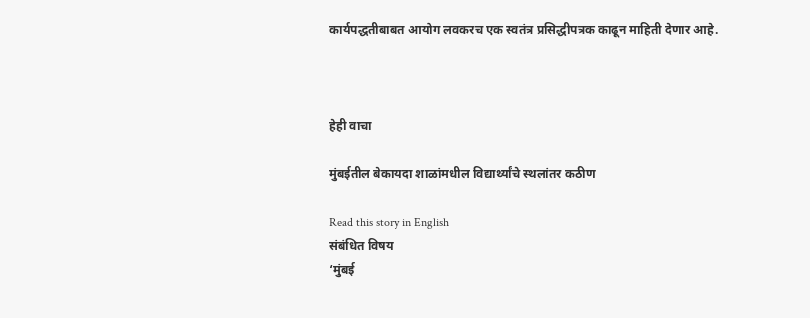कार्यपद्धतीबाबत आयोग लवकरच एक स्वतंत्र प्रसिद्धीपत्रक काढून माहिती देणार आहे.



हेही वाचा

मुंबईतील बेकायदा शाळांमधील विद्यार्थ्यांचे स्थलांतर कठीण

Read this story in English
संबंधित विषय
‘मुंबई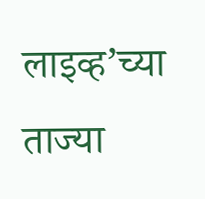लाइव्ह’च्या ताज्या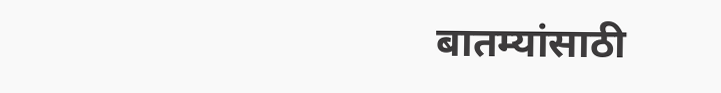बातम्यांसाठी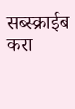सब्स्क्राईब करा